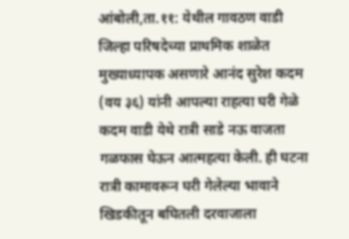आंबोली,ता.११: येथील गावठण वाडी जिल्हा परिषदेच्या प्राथमिक शाळेत मुख्याध्यापक असणारे आनंद सुरेश कदम (वय ३६) यांनी आपल्या राहत्या घरी गेळे कदम वाडी येथे रात्री साडे नऊ वाजता गळफास घेऊन आत्महत्या केली. ही घटना रात्री कामावरून घरी गेलेल्या भावाने खिडकीतून बघितली दरवाजाला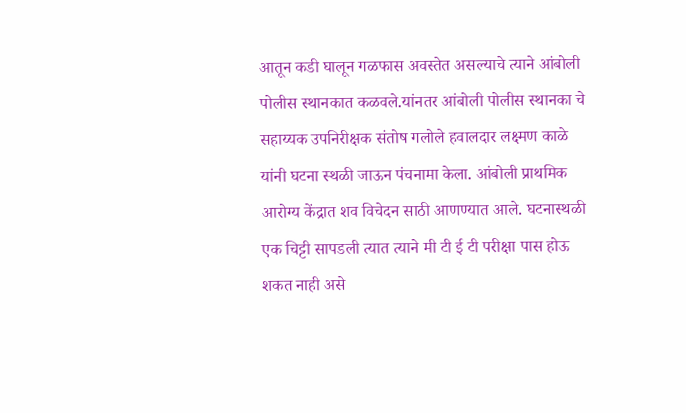आतून कडी घालून गळफास अवस्तेत असल्याचे त्याने आंबोली पोलीस स्थानकात कळवले.यांनतर आंबोली पोलीस स्थानका चे सहाय्यक उपनिरीक्षक संतोष गलोले हवालदार लक्ष्मण काळे यांनी घटना स्थळी जाऊन पंचनामा केला. आंबोली प्राथमिक आरोग्य केंद्रात शव विचेदन साठी आणण्यात आले. घटनास्थळी एक चिट्टी सापडली त्यात त्याने मी टी ई टी परीक्षा पास होऊ शकत नाही असे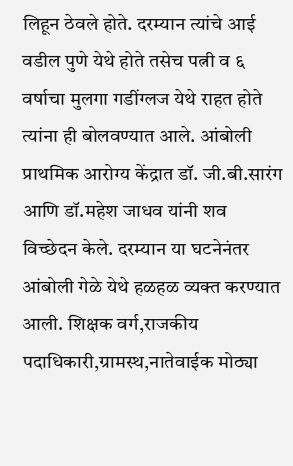लिहून ठेवले होते. दरम्यान त्यांचे आई वडील पुणे येथे होते तसेच पत्नी व ६ वर्षाचा मुलगा गडींग्लज येथे राहत होते त्यांना ही बोलवण्यात आले. आंबोली प्राथमिक आरोग्य केंद्रात डॉ. जी.बी.सारंग आणि डॉ.महेश जाधव यांनी शव विच्छेदन केले. दरम्यान या घटनेनंतर आंबोली गेळे येथे हळहळ व्यक्त करण्यात आली. शिक्षक वर्ग,राजकीय पदाधिकारी,ग्रामस्थ,नातेवाईक मोठ्या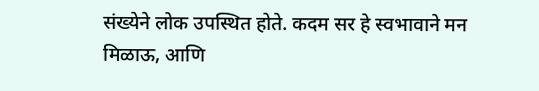संख्येने लोक उपस्थित होते. कदम सर हे स्वभावाने मन मिळाऊ, आणि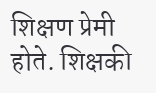शिक्षण प्रेमी होते. शिक्षकी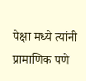पेक्षा मध्ये त्यांनी प्रामाणिक पणे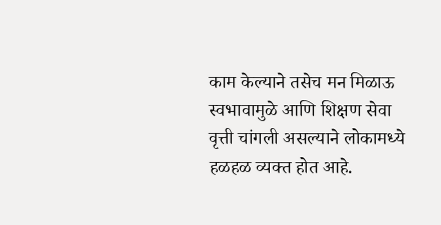काम केल्याने तसेच मन मिळाऊ स्वभावामुळे आणि शिक्षण सेवा वृत्ती चांगली असल्याने लोकामध्ये हळहळ व्यक्त होत आहे.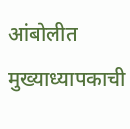आंबोलीत मुख्याध्यापकाची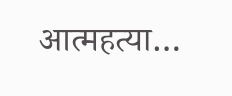आत्महत्या…